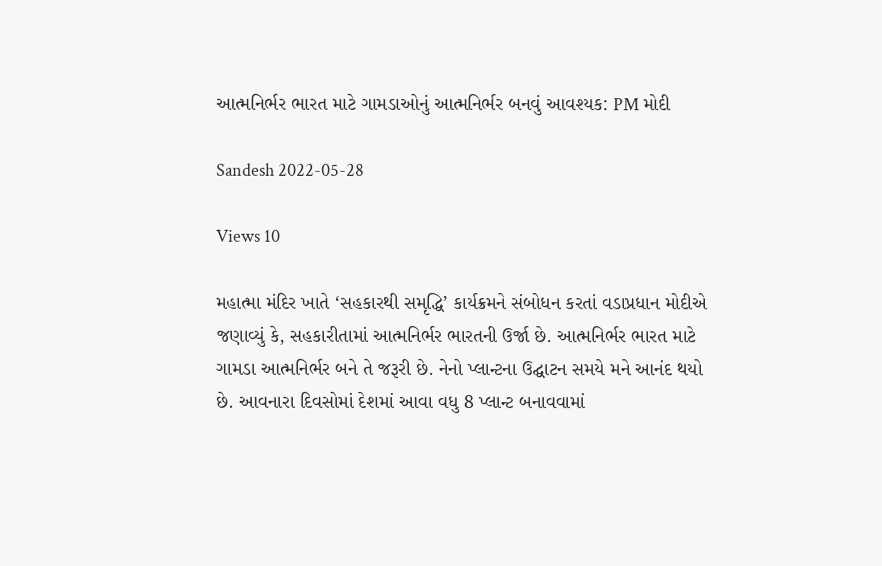આત્મનિર્ભર ભારત માટે ગામડાઓનું આત્મનિર્ભર બનવું આવશ્યક: PM મોદી

Sandesh 2022-05-28

Views 10

મહાત્મા મંદિર ખાતે ‘સહકારથી સમૃદ્ધિ’ કાર્યક્રમને સંબોધન કરતાં વડાપ્રધાન મોદીએ જણાવ્યું કે, સહકારીતામાં આત્મનિર્ભર ભારતની ઉર્જા છે. આત્મનિર્ભર ભારત માટે ગામડા આત્મનિર્ભર બને તે જરૂરી છે. નેનો પ્લાન્ટના ઉદ્ઘાટન સમયે મને આનંદ થયો છે. આવનારા દિવસોમાં દેશમાં આવા વધુ 8 પ્લાન્ટ બનાવવામાં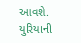આવશે. યુરિયાની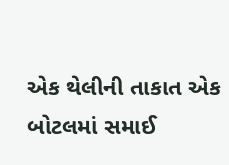એક થેલીની તાકાત એક બોટલમાં સમાઈ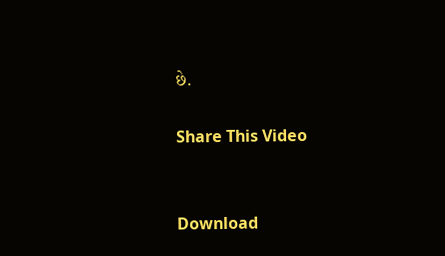છે.

Share This Video


Download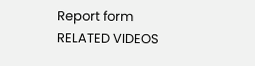Report form
RELATED VIDEOS